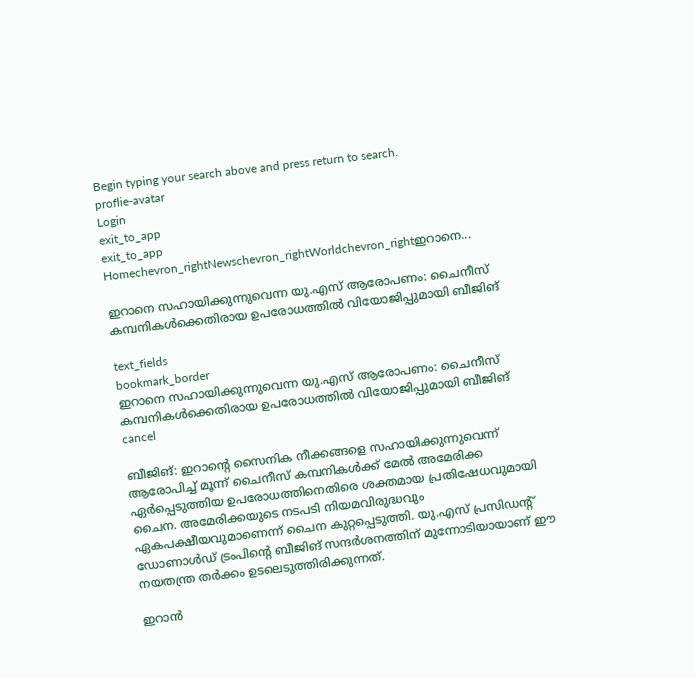Begin typing your search above and press return to search.
proflie-avatar
Login
exit_to_app
exit_to_app
Homechevron_rightNewschevron_rightWorldchevron_rightഇറാനെ...

ഇറാനെ സഹായിക്കുന്നുവെന്ന യു.എസ് ആരോപണം: ചൈനീസ് കമ്പനികൾക്കെതിരായ ഉപരോധത്തിൽ വിയോജിപ്പുമായി ബീജിങ്

text_fields
bookmark_border
ഇറാനെ സഹായിക്കുന്നുവെന്ന യു.എസ് ആരോപണം: ചൈനീസ് കമ്പനികൾക്കെതിരായ ഉപരോധത്തിൽ വിയോജിപ്പുമായി ബീജിങ്
cancel

ബീജിങ്: ഇറാന്റെ സൈനിക നീക്കങ്ങളെ സഹായിക്കുന്നുവെന്ന് ആരോപിച്ച് മൂന്ന് ചൈനീസ് കമ്പനികൾക്ക് മേൽ അമേരിക്ക ഏർപ്പെടുത്തിയ ഉപരോധത്തിനെതിരെ ശക്തമായ പ്രതിഷേധവുമായി ചൈന. അമേരിക്കയുടെ നടപടി നിയമവിരുദ്ധവും ഏകപക്ഷീയവുമാണെന്ന് ചൈന കുറ്റപ്പെടുത്തി. യു.എസ് പ്രസിഡന്റ് ഡോണാൾഡ് ട്രംപിന്റെ ബീജിങ് സന്ദർശനത്തിന് മുന്നോടിയായാണ് ഈ നയതന്ത്ര തർക്കം ഉടലെടുത്തിരിക്കുന്നത്.

ഇറാൻ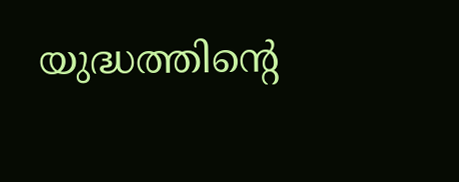യുദ്ധത്തിന്റെ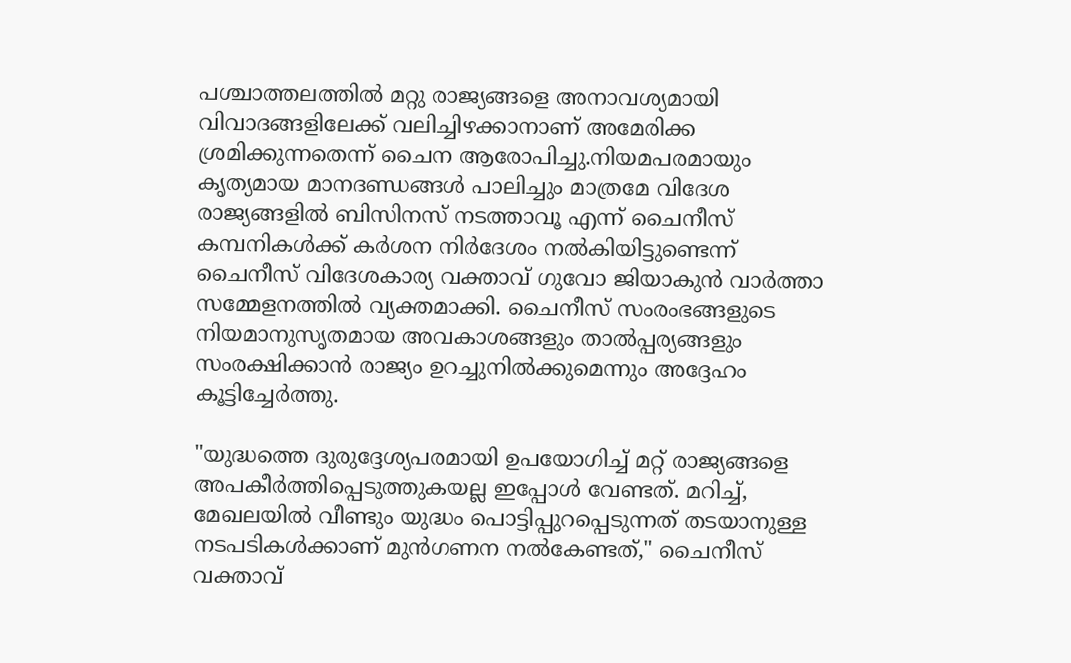പശ്ചാത്തലത്തിൽ മറ്റു രാജ്യങ്ങളെ അനാവശ്യമായി വിവാദങ്ങളിലേക്ക് വലിച്ചിഴക്കാനാണ് അമേരിക്ക ശ്രമിക്കുന്നതെന്ന് ചൈന ആരോപിച്ചു.നിയമപരമായും കൃത്യമായ മാനദണ്ഡങ്ങൾ പാലിച്ചും മാത്രമേ വിദേശ രാജ്യങ്ങളിൽ ബിസിനസ് നടത്താവൂ എന്ന് ചൈനീസ് കമ്പനികൾക്ക് കർശന നിർദേശം നൽകിയിട്ടുണ്ടെന്ന് ചൈനീസ് വിദേശകാര്യ വക്താവ് ഗുവോ ജിയാകുൻ വാർത്താ സമ്മേളനത്തിൽ വ്യക്തമാക്കി. ചൈനീസ് സംരംഭങ്ങളുടെ നിയമാനുസൃതമായ അവകാശങ്ങളും താൽപ്പര്യങ്ങളും സംരക്ഷിക്കാൻ രാജ്യം ഉറച്ചുനിൽക്കുമെന്നും അദ്ദേഹം കൂട്ടിച്ചേർത്തു.

"യുദ്ധത്തെ ദുരുദ്ദേശ്യപരമായി ഉപയോഗിച്ച് മറ്റ് രാജ്യങ്ങളെ അപകീർത്തിപ്പെടുത്തുകയല്ല ഇപ്പോൾ വേണ്ടത്. മറിച്ച്, മേഖലയിൽ വീണ്ടും യുദ്ധം പൊട്ടിപ്പുറപ്പെടുന്നത് തടയാനുള്ള നടപടികൾക്കാണ് മുൻഗണന നൽകേണ്ടത്," ചൈനീസ് വക്താവ്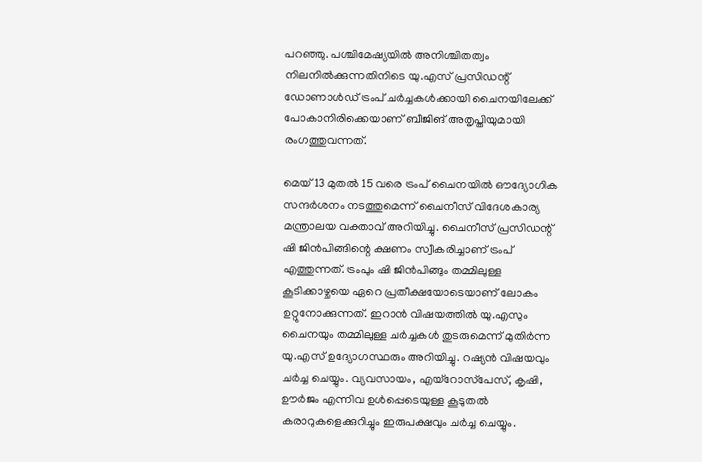പറഞ്ഞു. പശ്ചിമേഷ്യയിൽ അനിശ്ചിതത്വം നിലനിൽക്കുന്നതിനിടെ യു.എസ് പ്രസിഡന്റ് ഡോണാൾഡ് ട്രംപ് ചർച്ചകൾക്കായി ചൈനയിലേക്ക് പോകാനിരിക്കെയാണ് ബീജിങ് അതൃപ്തിയുമായി രംഗത്തുവന്നത്.

മെയ് 13 മുതൽ 15 വരെ ട്രംപ് ചൈനയിൽ ഔദ്യോഗിക സന്ദർശനം നടത്തുമെന്ന് ചൈനീസ് വിദേശകാര്യ മന്ത്രാലയ വക്താവ് അറിയിച്ചു. ചൈനീസ് പ്രസിഡന്റ് ഷി ജിൻപിങ്ങിന്റെ ക്ഷണം സ്വീകരിച്ചാണ് ട്രംപ് എത്തുന്നത്. ട്രംപും ഷി ജിൻപിങ്ങും തമ്മിലുള്ള കൂടിക്കാഴ്ചയെ ഏറെ പ്രതീക്ഷയോടെയാണ് ലോകം ഉറ്റുനോക്കുന്നത്. ഇറാൻ വിഷയത്തിൽ യു.എസും ചൈനയും തമ്മിലുള്ള ചർച്ചകൾ തുടരുമെന്ന് മുതിർന്ന യു.എസ് ഉദ്യോഗസ്ഥരും അറിയിച്ചു. റഷ്യൻ വിഷയവും ചർച്ച ചെയ്യും. വ്യവസായം, എയ്‌റോസ്‌പേസ്, കൃഷി, ഊർജം എന്നിവ ഉൾപ്പെടെയുള്ള കൂടുതൽ കരാറുകളെക്കുറിച്ചും ഇരുപക്ഷവും ചർച്ച ചെയ്യും.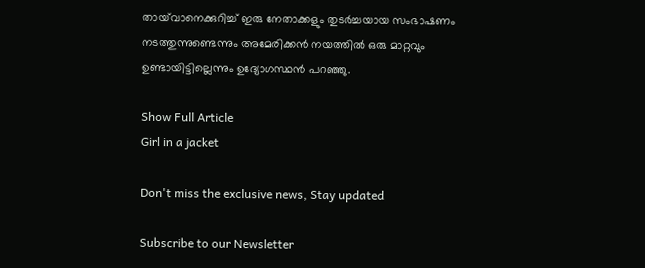തായ്‌വാനെക്കുറിച്ച് ഇരു നേതാക്കളും തുടർച്ചയായ സംഭാഷണം നടത്തുന്നുണ്ടെന്നും അമേരിക്കൻ നയത്തിൽ ഒരു മാറ്റവും ഉണ്ടായിട്ടില്ലെന്നും ഉദ്യോഗസ്ഥൻ പറഞ്ഞു.

Show Full Article
Girl in a jacket

Don't miss the exclusive news, Stay updated

Subscribe to our Newsletter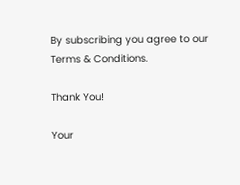By subscribing you agree to our Terms & Conditions.

Thank You!

Your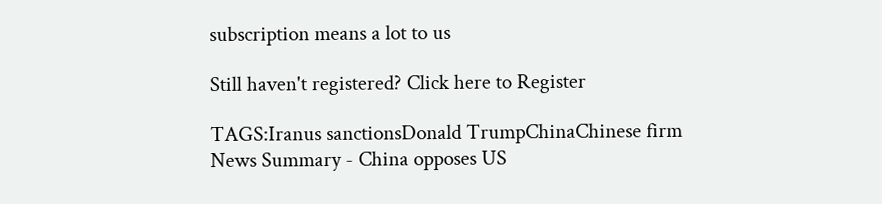subscription means a lot to us

Still haven't registered? Click here to Register

TAGS:Iranus sanctionsDonald TrumpChinaChinese firm
News Summary - China opposes US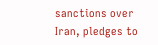sanctions over Iran, pledges to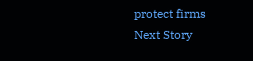protect firms
Next Story